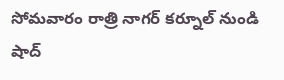సోమవారం రాత్రి నాగర్ కర్నూల్ నుండి షాద్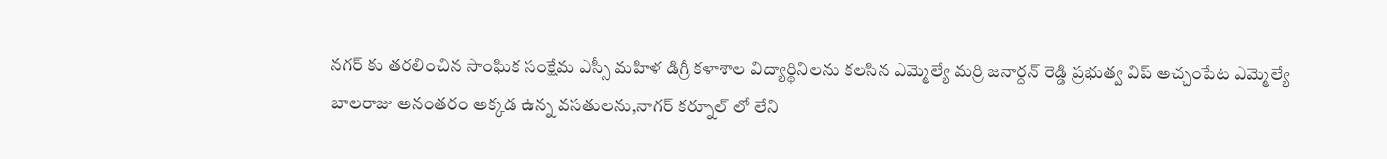నగర్ కు తరలించిన సాంఘిక సంక్షేమ ఎస్సీ మహిళ డిగ్రీ కళాశాల విద్యార్థినిలను కలసిన ఎమ్మెల్యే మర్రి జనార్దన్ రెడ్డి ప్రభుత్వ విప్ అచ్చంపేట ఎమ్మెల్యే బాలరాజు అనంతరం అక్కడ ఉన్న వసతులను,నాగర్ కర్నూల్ లో లేని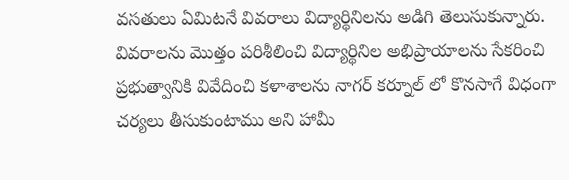వసతులు ఏమిటనే వివరాలు విద్యార్థినిలను అడిగి తెలుసుకున్నారు.
వివరాలను మొత్తం పరిశీలించి విద్యార్థినిల అభిప్రాయాలను సేకరించి ప్రభుత్వానికి వివేదించి కళాశాలను నాగర్ కర్నూల్ లో కొనసాగే విధంగా చర్యలు తీసుకుంటాము అని హామీ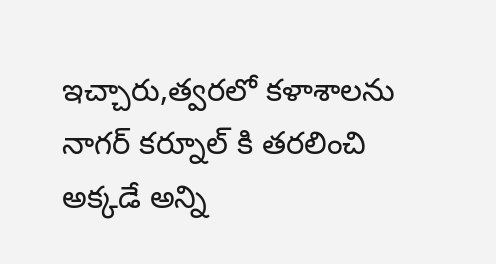ఇచ్చారు,త్వరలో కళాశాలను నాగర్ కర్నూల్ కి తరలించి అక్కడే అన్ని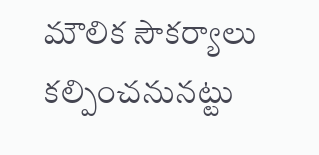మౌలిక సౌకర్యాలు కల్పించనునట్టు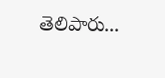తెలిపారు...